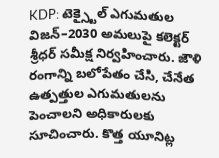KDP: టెక్స్టైల్ ఎగుమతుల విజన్–2030 అమలుపై కలెక్టర్ శ్రీధర్ సమీక్ష నిర్వహించారు. జౌళి రంగాన్ని బలోపేతం చేసి, చేనేత ఉత్పత్తుల ఎగుమతులను పెంచాలని అధికారులకు సూచించారు. కొత్త యూనిట్ల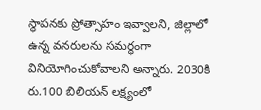స్థాపనకు ప్రోత్సాహం ఇవ్వాలని, జిల్లాలో ఉన్న వనరులను సమర్థంగా వినియోగించుకోవాలని అన్నారు. 2030కి రు.100 బిలియన్ లక్ష్యంలో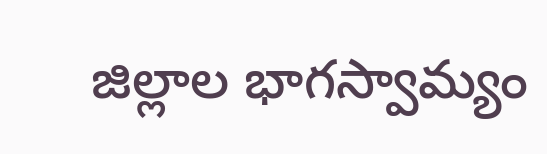జిల్లాల భాగస్వామ్యం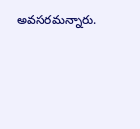అవసరమన్నారు.